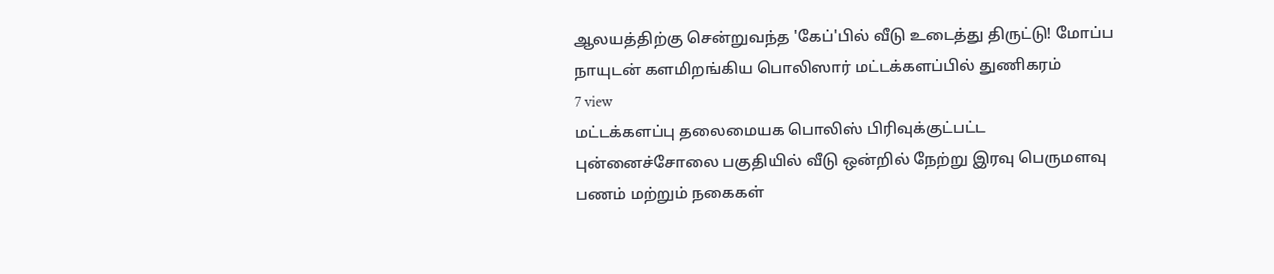ஆலயத்திற்கு சென்றுவந்த 'கேப்'பில் வீடு உடைத்து திருட்டு! மோப்ப நாயுடன் களமிறங்கிய பொலிஸார் மட்டக்களப்பில் துணிகரம்
7 view
மட்டக்களப்பு தலைமையக பொலிஸ் பிரிவுக்குட்பட்ட புன்னைச்சோலை பகுதியில் வீடு ஒன்றில் நேற்று இரவு பெருமளவு பணம் மற்றும் நகைகள்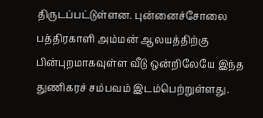திருடப்பட்டுள்ளன. புன்னைச்சோலை பத்திரகாளி அம்மன் ஆலயத்திற்கு பின்புறமாகவுள்ள வீடு ஒன்றிலேயே இந்த துணிகரச் சம்பவம் இடம்பெற்றுள்ளது.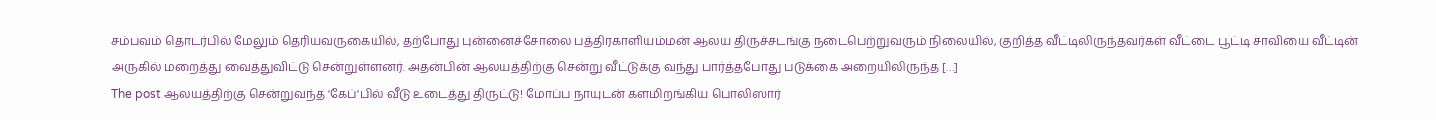சம்பவம் தொடர்பில் மேலும் தெரியவருகையில், தற்போது புன்னைச்சோலை பத்திரகாளியம்மன் ஆலய திருச்சடங்கு நடைபெற்றுவரும் நிலையில், குறித்த வீட்டிலிருந்தவர்கள் வீட்டை பூட்டி சாவியை வீட்டின் அருகில் மறைத்து வைத்துவிட்டு சென்றுள்ளனர். அதன்பின் ஆலயத்திற்கு சென்று வீட்டுக்கு வந்து பார்த்தபோது படுக்கை அறையிலிருந்த […]
The post ஆலயத்திற்கு சென்றுவந்த 'கேப்'பில் வீடு உடைத்து திருட்டு! மோப்ப நாயுடன் களமிறங்கிய பொலிஸார்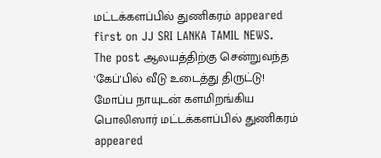மட்டக்களப்பில் துணிகரம் appeared first on JJ SRI LANKA TAMIL NEWS.
The post ஆலயத்திற்கு சென்றுவந்த 'கேப்'பில் வீடு உடைத்து திருட்டு! மோப்ப நாயுடன் களமிறங்கிய பொலிஸார் மட்டக்களப்பில் துணிகரம் appeared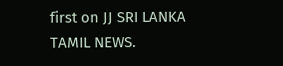first on JJ SRI LANKA TAMIL NEWS.